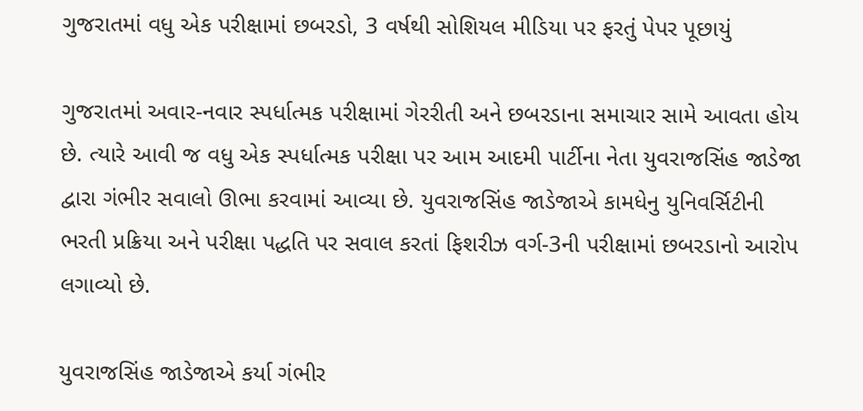ગુજરાતમાં વધુ એક પરીક્ષામાં છબરડો, 3 વર્ષથી સોશિયલ મીડિયા પર ફરતું પેપર પૂછાયું

ગુજરાતમાં અવાર-નવાર સ્પર્ધાત્મક પરીક્ષામાં ગેરરીતી અને છબરડાના સમાચાર સામે આવતા હોય છે. ત્યારે આવી જ વધુ એક સ્પર્ધાત્મક પરીક્ષા પર આમ આદમી પાર્ટીના નેતા યુવરાજસિંહ જાડેજા દ્વારા ગંભીર સવાલો ઊભા કરવામાં આવ્યા છે. યુવરાજસિંહ જાડેજાએ કામધેનુ યુનિવર્સિટીની ભરતી પ્રક્રિયા અને પરીક્ષા પદ્ધતિ પર સવાલ કરતાં ફિશરીઝ વર્ગ-3ની પરીક્ષામાં છબરડાનો આરોપ લગાવ્યો છે.

યુવરાજસિંહ જાડેજાએ કર્યા ગંભીર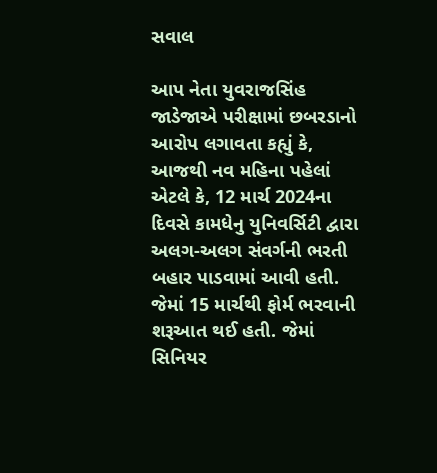સવાલ

આપ નેતા યુવરાજસિંહ જાડેજાએ પરીક્ષામાં છબરડાનો આરોપ લગાવતા કહ્યું કે, આજથી નવ મહિના પહેલાં એટલે કે, 12 માર્ચ 2024ના દિવસે કામધેનુ યુનિવર્સિટી દ્વારા અલગ-અલગ સંવર્ગની ભરતી બહાર પાડવામાં આવી હતી. જેમાં 15 માર્ચથી ફોર્મ ભરવાની શરૂઆત થઈ હતી. જેમાં સિનિયર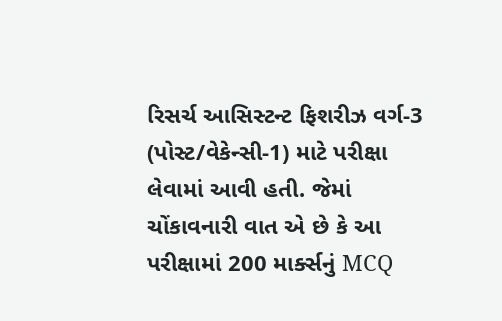રિસર્ચ આસિસ્ટન્ટ ફિશરીઝ વર્ગ-3 (પોસ્ટ/વેકેન્સી-1) માટે પરીક્ષા લેવામાં આવી હતી. જેમાં ચોંકાવનારી વાત એ છે કે આ પરીક્ષામાં 200 માર્ક્સનું MCQ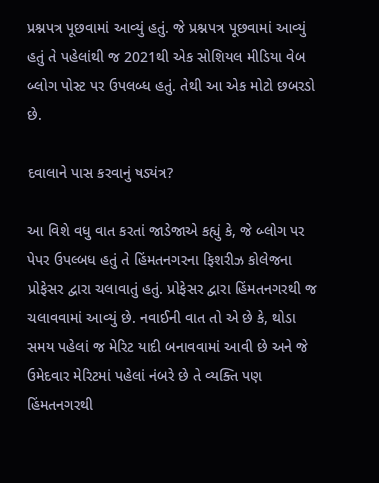પ્રશ્નપત્ર પૂછવામાં આવ્યું હતું. જે પ્રશ્નપત્ર પૂછવામાં આવ્યું હતું તે પહેલાંથી જ 2021થી એક સોશિયલ મીડિયા વેબ બ્લોગ પોસ્ટ પર ઉપલબ્ધ હતું. તેથી આ એક મોટો છબરડો છે.

દવાલાને પાસ કરવાનું ષડ્યંત્ર?

આ વિશે વધુ વાત કરતાં જાડેજાએ કહ્યું કે, જે બ્લોગ પર પેપર ઉપલ્બધ હતું તે હિંમતનગરના ફિશરીઝ કોલેજના પ્રોફેસર દ્વારા ચલાવાતું હતું. પ્રોફેસર દ્વારા હિંમતનગરથી જ ચલાવવામાં આવ્યું છે. નવાઈની વાત તો એ છે કે, થોડા સમય પહેલાં જ મેરિટ યાદી બનાવવામાં આવી છે અને જે ઉમેદવાર મેરિટમાં પહેલાં નંબરે છે તે વ્યક્તિ પણ હિંમતનગરથી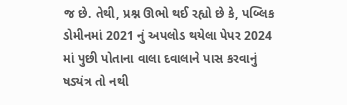જ છે. તેથી, પ્રશ્ન ઊભો થઈ રહ્યો છે કે, પબ્લિક ડોમીનમાં 2021 નું અપલોડ થયેલા પેપર 2024 માં પુછી પોતાના વાલા દવાલાને પાસ કરવાનું ષડ્યંત્ર તો નથી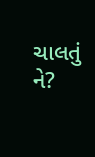ચાલતું ને?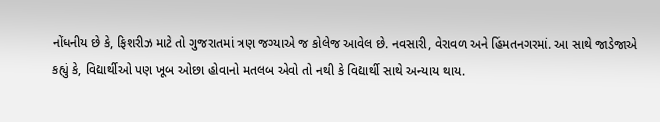નોંધનીય છે કે, ફિશરીઝ માટે તો ગુજરાતમાં ત્રણ જગ્યાએ જ કોલેજ આવેલ છે. નવસારી, વેરાવળ અને હિંમતનગરમાં. આ સાથે જાડેજાએ કહ્યું કે, વિદ્યાર્થીઓ પણ ખૂબ ઓછા હોવાનો મતલબ એવો તો નથી કે વિદ્યાર્થી સાથે અન્યાય થાય.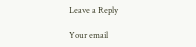Leave a Reply

Your email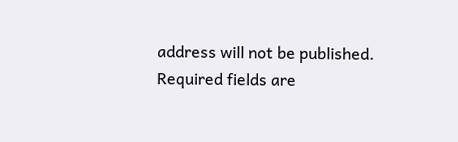address will not be published. Required fields are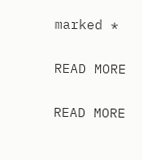marked *

READ MORE

READ MORE